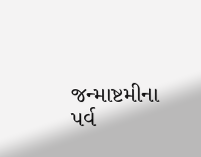જન્માષ્ટમીના પર્વ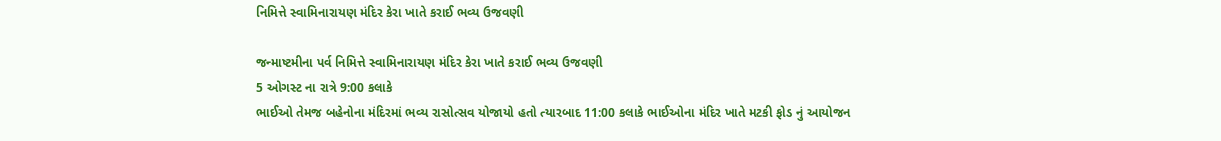નિમિત્તે સ્વામિનારાયણ મંદિર કેરા ખાતે કરાઈ ભવ્ય ઉજવણી

જન્માષ્ટમીના પર્વ નિમિત્તે સ્વામિનારાયણ મંદિર કેરા ખાતે કરાઈ ભવ્ય ઉજવણી
5 ઓગસ્ટ ના રાત્રે 9:00 કલાકે
ભાઈઓ તેમજ બહેનોના મંદિરમાં ભવ્ય રાસોત્સવ યોજાયો હતો ત્યારબાદ 11:00 કલાકે ભાઈઓના મંદિર ખાતે મટકી ફોડ નું આયોજન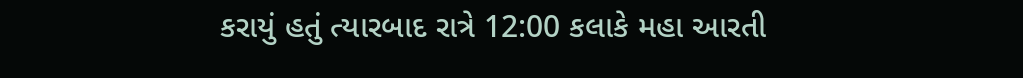કરાયું હતું ત્યારબાદ રાત્રે 12:00 કલાકે મહા આરતી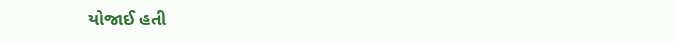યોજાઈ હતી